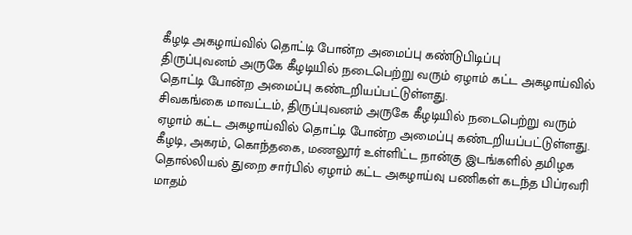கீழடி அகழாய்வில் தொட்டி போன்ற அமைப்பு கண்டுபிடிப்பு
திருப்புவனம் அருகே கீழடியில் நடைபெற்று வரும் ஏழாம் கட்ட அகழாய்வில் தொட்டி போன்ற அமைப்பு கண்டறியப்பட்டுள்ளது.
சிவகங்கை மாவட்டம், திருப்புவனம் அருகே கீழடியில் நடைபெற்று வரும் ஏழாம் கட்ட அகழாய்வில் தொட்டி போன்ற அமைப்பு கண்டறியப்பட்டுள்ளது.
கீழடி, அகரம், கொந்தகை, மணலூர் உள்ளிட்ட நான்கு இடங்களில் தமிழக தொல்லியல் துறை சார்பில் ஏழாம் கட்ட அகழாய்வு பணிகள் கடந்த பிப்ரவரி மாதம்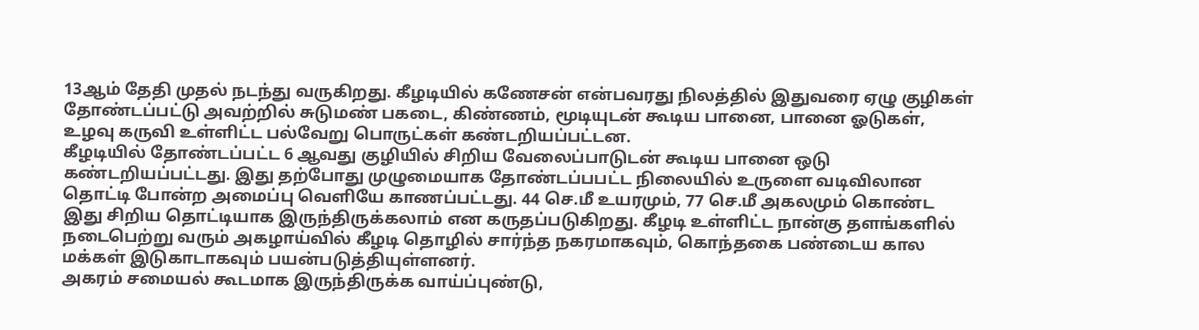13ஆம் தேதி முதல் நடந்து வருகிறது. கீழடியில் கணேசன் என்பவரது நிலத்தில் இதுவரை ஏழு குழிகள் தோண்டப்பட்டு அவற்றில் சுடுமண் பகடை, கிண்ணம், மூடியுடன் கூடிய பானை, பானை ஓடுகள், உழவு கருவி உள்ளிட்ட பல்வேறு பொருட்கள் கண்டறியப்பட்டன.
கீழடியில் தோண்டப்பட்ட 6 ஆவது குழியில் சிறிய வேலைப்பாடுடன் கூடிய பானை ஒடு கண்டறியப்பட்டது. இது தற்போது முழுமையாக தோண்டப்பபட்ட நிலையில் உருளை வடிவிலான தொட்டி போன்ற அமைப்பு வெளியே காணப்பட்டது. 44 செ.மீ உயரமும், 77 செ.மீ அகலமும் கொண்ட இது சிறிய தொட்டியாக இருந்திருக்கலாம் என கருதப்படுகிறது. கீழடி உள்ளிட்ட நான்கு தளங்களில் நடைபெற்று வரும் அகழாய்வில் கீழடி தொழில் சார்ந்த நகரமாகவும், கொந்தகை பண்டைய கால மக்கள் இடுகாடாகவும் பயன்படுத்தியுள்ளனர்.
அகரம் சமையல் கூடமாக இருந்திருக்க வாய்ப்புண்டு,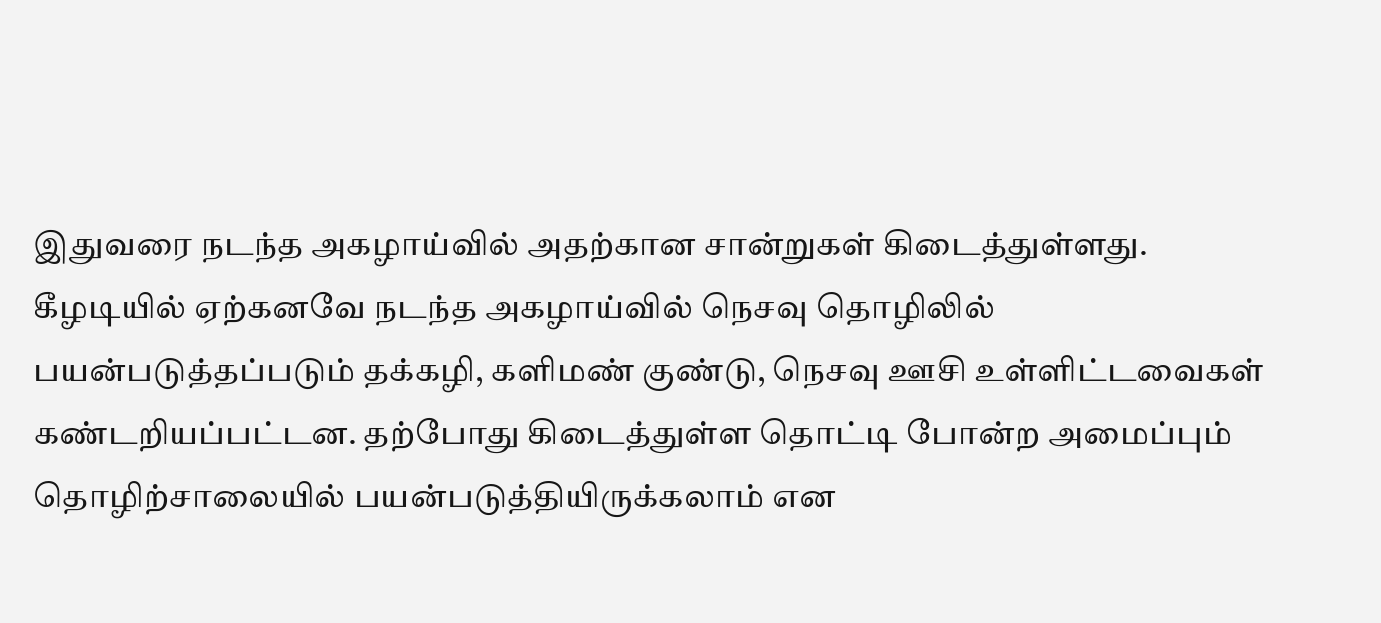இதுவரை நடந்த அகழாய்வில் அதற்கான சான்றுகள் கிடைத்துள்ளது. கீழடியில் ஏற்கனவே நடந்த அகழாய்வில் நெசவு தொழிலில் பயன்படுத்தப்படும் தக்கழி, களிமண் குண்டு, நெசவு ஊசி உள்ளிட்டவைகள் கண்டறியப்பட்டன. தற்போது கிடைத்துள்ள தொட்டி போன்ற அமைப்பும் தொழிற்சாலையில் பயன்படுத்தியிருக்கலாம் என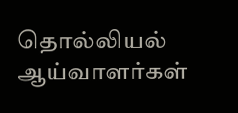தொல்லியல் ஆய்வாளர்கள்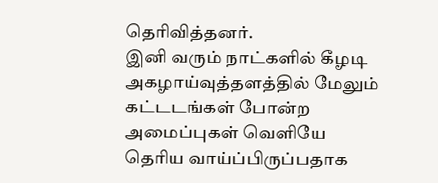தெரிவித்தனர்.
இனி வரும் நாட்களில் கீழடி அகழாய்வுத்தளத்தில் மேலும் கட்டடங்கள் போன்ற அமைப்புகள் வெளியே தெரிய வாய்ப்பிருப்பதாக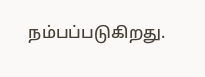நம்பப்படுகிறது.